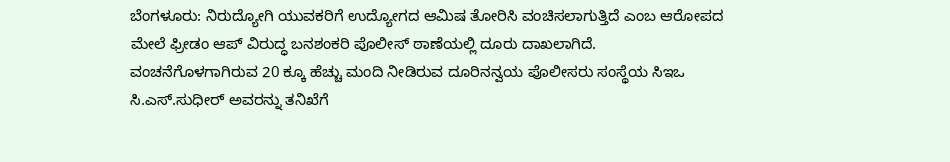ಬೆಂಗಳೂರು: ನಿರುದ್ಯೋಗಿ ಯುವಕರಿಗೆ ಉದ್ಯೋಗದ ಆಮಿಷ ತೋರಿಸಿ ವಂಚಿಸಲಾಗುತ್ತಿದೆ ಎಂಬ ಆರೋಪದ ಮೇಲೆ ಫ್ರೀಡಂ ಆಪ್ ವಿರುದ್ಧ ಬನಶಂಕರಿ ಪೊಲೀಸ್ ಠಾಣೆಯಲ್ಲಿ ದೂರು ದಾಖಲಾಗಿದೆ. ವಂಚನೆಗೊಳಗಾಗಿರುವ 20 ಕ್ಕೂ ಹೆಚ್ಚು ಮಂದಿ ನೀಡಿರುವ ದೂರಿನನ್ವಯ ಪೊಲೀಸರು ಸಂಸ್ಥೆಯ ಸಿಇಒ ಸಿ.ಎಸ್.ಸುಧೀರ್ ಅವರನ್ನು ತನಿಖೆಗೆ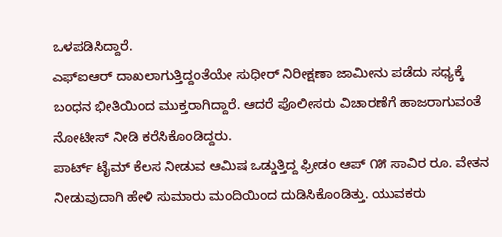ಒಳಪಡಿಸಿದ್ದಾರೆ.
ಎಫ್ಐಆರ್ ದಾಖಲಾಗುತ್ತಿದ್ದಂತೆಯೇ ಸುಧೀರ್ ನಿರೀಕ್ಷಣಾ ಜಾಮೀನು ಪಡೆದು ಸಧ್ಯಕ್ಕೆ ಬಂಧನ ಭೀತಿಯಿಂದ ಮುಕ್ತರಾಗಿದ್ದಾರೆ. ಆದರೆ ಪೊಲೀಸರು ವಿಚಾರಣೆಗೆ ಹಾಜರಾಗುವಂತೆ ನೋಟೀಸ್ ನೀಡಿ ಕರೆಸಿಕೊಂಡಿದ್ದರು.
ಪಾರ್ಟ್ ಟೈಮ್ ಕೆಲಸ ನೀಡುವ ಆಮಿಷ ಒಡ್ಡುತ್ತಿದ್ದ ಫ್ರೀಡಂ ಆಪ್ ೧೫ ಸಾವಿರ ರೂ. ವೇತನ ನೀಡುವುದಾಗಿ ಹೇಳಿ ಸುಮಾರು ಮಂದಿಯಿಂದ ದುಡಿಸಿಕೊಂಡಿತ್ತು. ಯುವಕರು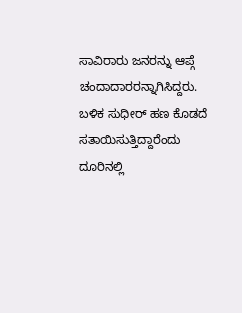ಸಾವಿರಾರು ಜನರನ್ನು ಆಪ್ಗೆ ಚಂದಾದಾರರನ್ನಾಗಿಸಿದ್ದರು. ಬಳಿಕ ಸುಧೀರ್ ಹಣ ಕೊಡದೆ ಸತಾಯಿಸುತ್ತಿದ್ದಾರೆಂದು ದೂರಿನಲ್ಲಿ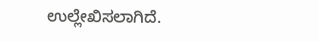ಉಲ್ಲೇಖಿಸಲಾಗಿದೆ.